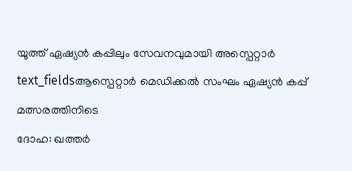യൂത്ത് ഏഷ്യൻ കപ്പിലും സേവനവുമായി അസ്പെറ്റാർ
text_fieldsആസ്പെറ്റാർ മെഡിക്കൽ സംഘം ഏഷ്യൻ കപ്പ് മത്സരത്തിനിടെ
ദോഹ: ഖത്തർ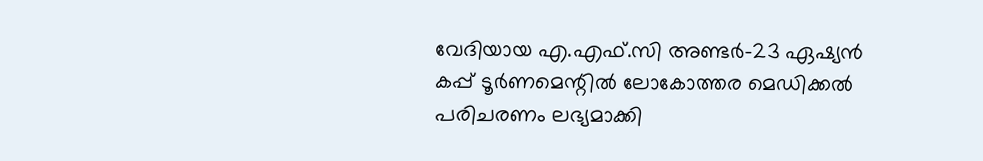വേദിയായ എ.എഫ്.സി അണ്ടർ-23 ഏഷ്യൻ കപ്പ് ടൂർണമെന്റിൽ ലോകോത്തര മെഡിക്കൽ പരിചരണം ലഭ്യമാക്കി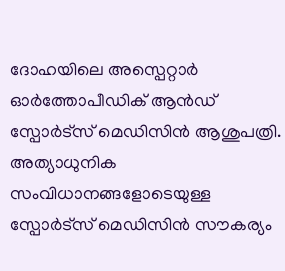ദോഹയിലെ അസ്പെറ്റാർ ഓർത്തോപീഡിക് ആൻഡ് സ്പോർട്സ് മെഡിസിൻ ആശുപത്രി. അത്യാധുനിക സംവിധാനങ്ങളോടെയുള്ള സ്പോർട്സ് മെഡിസിൻ സൗകര്യം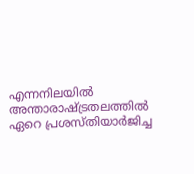എന്നനിലയിൽ അന്താരാഷ്ട്രതലത്തിൽ ഏറെ പ്രശസ്തിയാർജിച്ച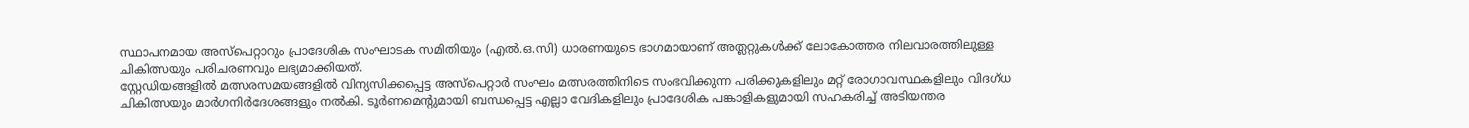സ്ഥാപനമായ അസ്പെറ്റാറും പ്രാദേശിക സംഘാടക സമിതിയും (എൽ.ഒ.സി) ധാരണയുടെ ഭാഗമായാണ് അത്ലറ്റുകൾക്ക് ലോകോത്തര നിലവാരത്തിലുള്ള ചികിത്സയും പരിചരണവും ലഭ്യമാക്കിയത്.
സ്റ്റേഡിയങ്ങളിൽ മത്സരസമയങ്ങളിൽ വിന്യസിക്കപ്പെട്ട അസ്പെറ്റാർ സംഘം മത്സരത്തിനിടെ സംഭവിക്കുന്ന പരിക്കുകളിലും മറ്റ് രോഗാവസ്ഥകളിലും വിദഗ്ധ ചികിത്സയും മാർഗനിർദേശങ്ങളും നൽകി. ടൂർണമെന്റുമായി ബന്ധപ്പെട്ട എല്ലാ വേദികളിലും പ്രാദേശിക പങ്കാളികളുമായി സഹകരിച്ച് അടിയന്തര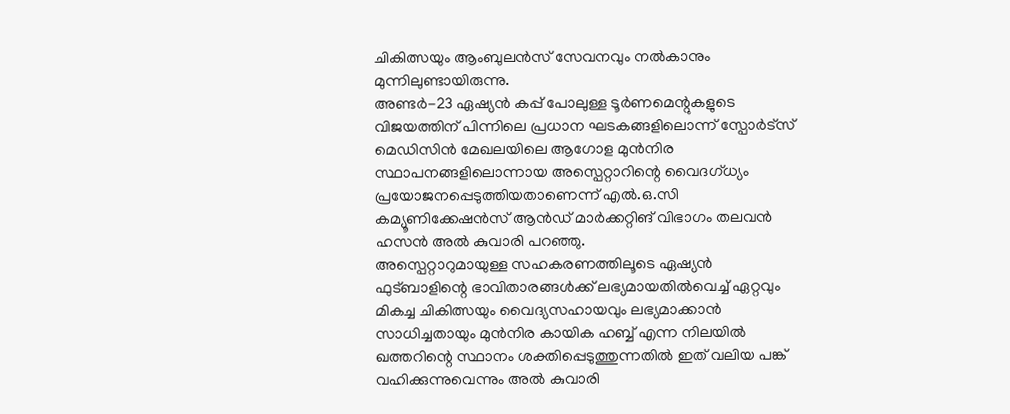ചികിത്സയും ആംബുലൻസ് സേവനവും നൽകാനും മുന്നിലുണ്ടായിരുന്നു.
അണ്ടർ-23 ഏഷ്യൻ കപ്പ് പോലുള്ള ടൂർണമെന്റുകളുടെ വിജയത്തിന് പിന്നിലെ പ്രധാന ഘടകങ്ങളിലൊന്ന് സ്പോർട്സ് മെഡിസിൻ മേഖലയിലെ ആഗോള മുൻനിര സ്ഥാപനങ്ങളിലൊന്നായ അസ്പെറ്റാറിന്റെ വൈദഗ്ധ്യം പ്രയോജനപ്പെടുത്തിയതാണെന്ന് എൽ.ഒ.സി കമ്യൂണിക്കേഷൻസ് ആൻഡ് മാർക്കറ്റിങ് വിഭാഗം തലവൻ ഹസൻ അൽ കുവാരി പറഞ്ഞു.
അസ്പെറ്റാറുമായുള്ള സഹകരണത്തിലൂടെ ഏഷ്യൻ ഫുട്ബാളിന്റെ ഭാവിതാരങ്ങൾക്ക് ലഭ്യമായതിൽവെച്ച് ഏറ്റവും മികച്ച ചികിത്സയും വൈദ്യസഹായവും ലഭ്യമാക്കാൻ സാധിച്ചതായും മുൻനിര കായിക ഹബ്ബ് എന്ന നിലയിൽ ഖത്തറിന്റെ സ്ഥാനം ശക്തിപ്പെടുത്തുന്നതിൽ ഇത് വലിയ പങ്ക് വഹിക്കുന്നുവെന്നും അൽ കുവാരി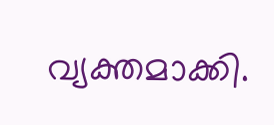വ്യക്തമാക്കി.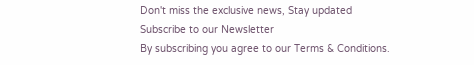Don't miss the exclusive news, Stay updated
Subscribe to our Newsletter
By subscribing you agree to our Terms & Conditions.